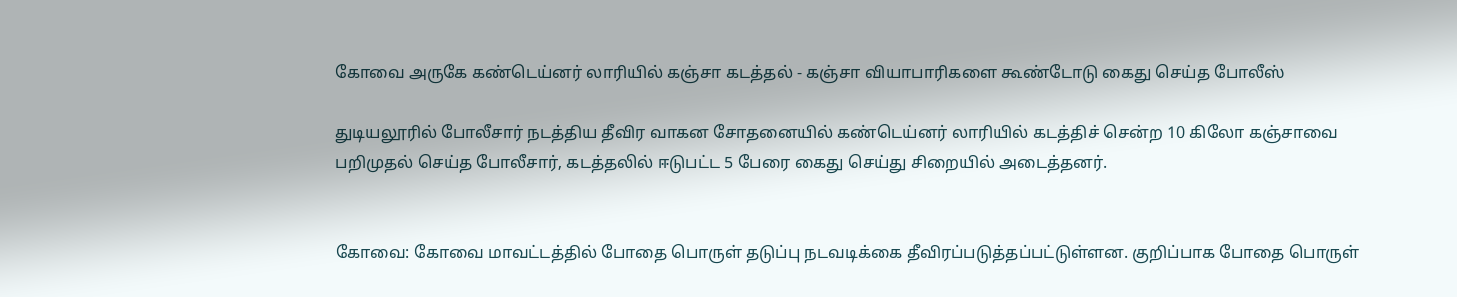கோவை அருகே கண்டெய்னர் லாரியில் கஞ்சா கடத்தல் - கஞ்சா வியாபாரிகளை கூண்டோடு கைது செய்த போலீஸ்

துடியலூரில் போலீசார் நடத்திய தீவிர வாகன சோதனையில் கண்டெய்னர் லாரியில் கடத்திச் சென்ற 10 கிலோ கஞ்சாவை பறிமுதல் செய்த போலீசார், கடத்தலில் ஈடுபட்ட 5 பேரை கைது செய்து சிறையில் அடைத்தனர்.


கோவை: கோவை மாவட்டத்தில் போதை பொருள் தடுப்பு நடவடிக்கை தீவிரப்படுத்தப்பட்டுள்ளன. குறிப்பாக போதை பொருள்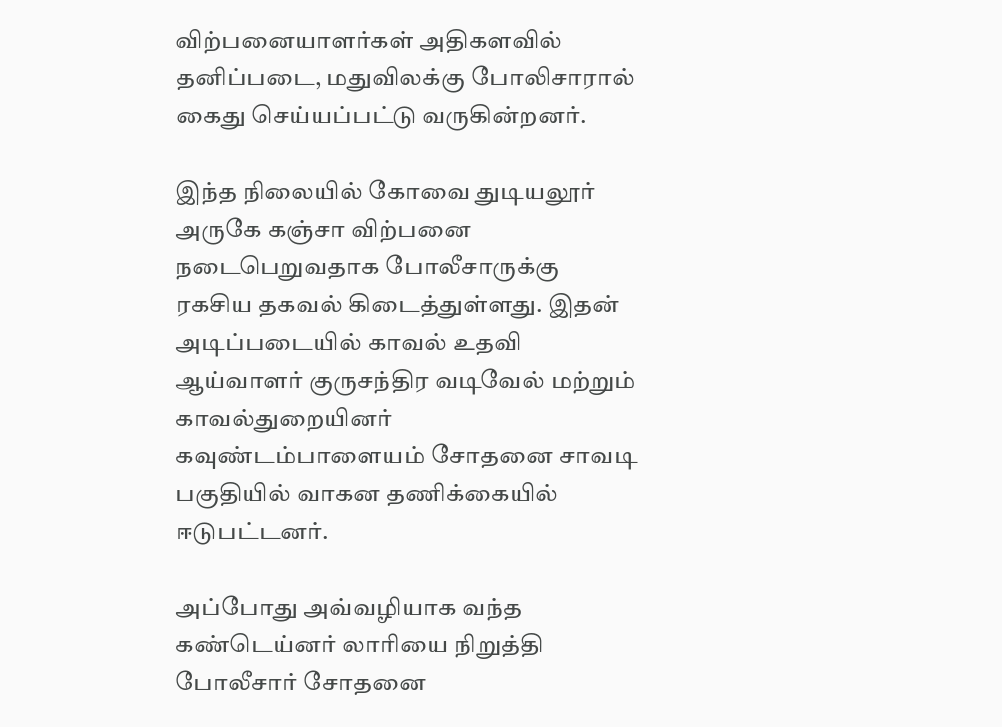விற்பனையாளர்கள் அதிகளவில் தனிப்படை, மதுவிலக்கு போலிசாரால் கைது செய்யப்பட்டு வருகின்றனர்.

இந்த நிலையில் கோவை துடியலூர் அருகே கஞ்சா விற்பனை நடைபெறுவதாக போலீசாருக்கு ரகசிய தகவல் கிடைத்துள்ளது. இதன் அடிப்படையில் காவல் உதவி ஆய்வாளர் குருசந்திர வடிவேல் மற்றும் காவல்துறையினர் கவுண்டம்பாளையம் சோதனை சாவடி பகுதியில் வாகன தணிக்கையில் ஈடுபட்டனர்.

அப்போது அவ்வழியாக வந்த கண்டெய்னர் லாரியை நிறுத்தி போலீசார் சோதனை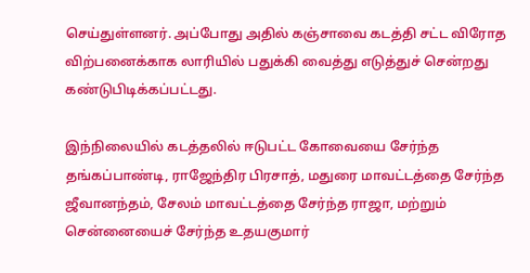செய்துள்ளனர். அப்போது அதில் கஞ்சாவை கடத்தி சட்ட விரோத விற்பனைக்காக லாரியில் பதுக்கி வைத்து எடுத்துச் சென்றது கண்டுபிடிக்கப்பட்டது.

இந்நிலையில் கடத்தலில் ஈடுபட்ட கோவையை சேர்ந்த தங்கப்பாண்டி, ராஜேந்திர பிரசாத், மதுரை மாவட்டத்தை சேர்ந்த ஜீவானந்தம், சேலம் மாவட்டத்தை சேர்ந்த ராஜா, மற்றும் சென்னையைச் சேர்ந்த உதயகுமார்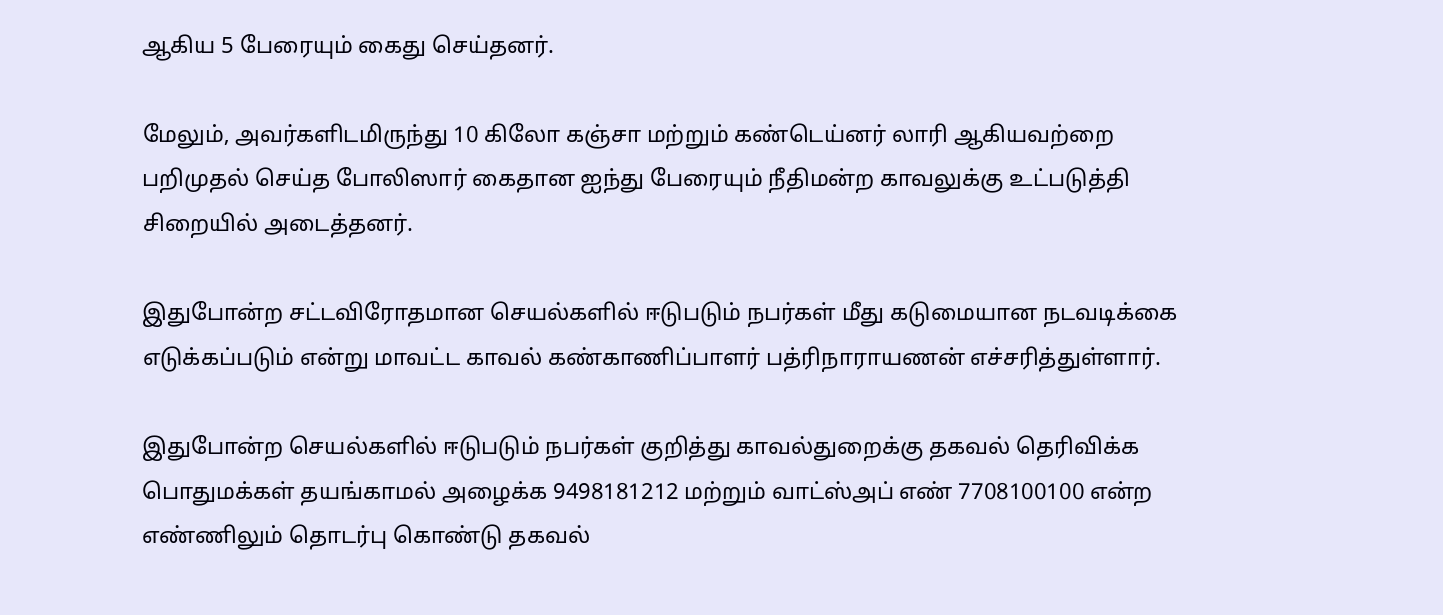ஆகிய 5 பேரையும் கைது செய்தனர்.

மேலும், அவர்களிடமிருந்து 10 கிலோ கஞ்சா மற்றும் கண்டெய்னர் லாரி ஆகியவற்றை பறிமுதல் செய்த போலிஸார் கைதான ஐந்து பேரையும் நீதிமன்ற காவலுக்கு உட்படுத்தி சிறையில் அடைத்தனர்.

இதுபோன்ற சட்டவிரோதமான செயல்களில் ஈடுபடும் நபர்கள் மீது கடுமையான நடவடிக்கை எடுக்கப்படும் என்று மாவட்ட காவல் கண்காணிப்பாளர் பத்ரிநாராயணன் எச்சரித்துள்ளார்.

இதுபோன்ற செயல்களில் ஈடுபடும் நபர்கள் குறித்து காவல்துறைக்கு தகவல் தெரிவிக்க பொதுமக்கள் தயங்காமல் அழைக்க 9498181212 மற்றும் வாட்ஸ்அப் எண் 7708100100 என்ற எண்ணிலும் தொடர்பு கொண்டு தகவல்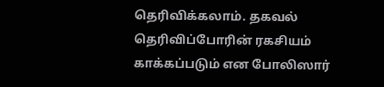தெரிவிக்கலாம். தகவல் தெரிவிப்போரின் ரகசியம் காக்கப்படும் என போலிஸார்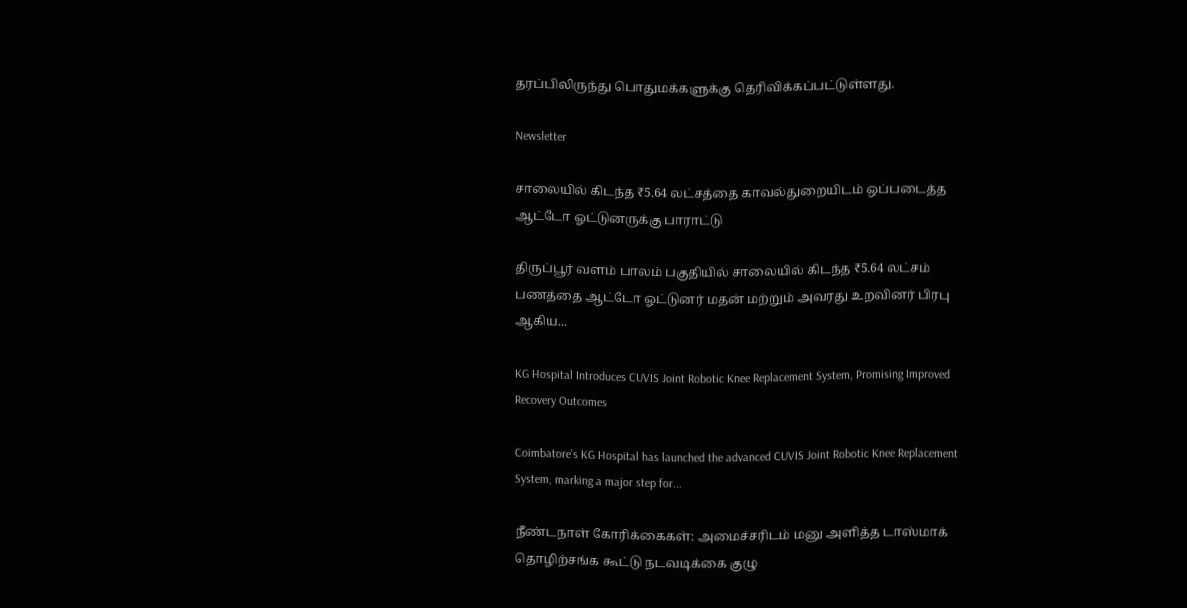தரப்பிலிருந்து பொதுமக்களுக்கு தெரிவிக்கப்பட்டுள்ளது.

Newsletter

சாலையில் கிடந்த ₹5.64 லட்சத்தை காவல்துறையிடம் ஒப்படைத்த ஆட்டோ ஓட்டுனருக்கு பாராட்டு

திருப்பூர் வளம் பாலம் பகுதியில் சாலையில் கிடந்த ₹5.64 லட்சம் பணத்தை ஆட்டோ ஓட்டுனர் மதன் மற்றும் அவரது உறவினர் பிரபு ஆகிய...

KG Hospital Introduces CUVIS Joint Robotic Knee Replacement System, Promising Improved Recovery Outcomes

Coimbatore’s KG Hospital has launched the advanced CUVIS Joint Robotic Knee Replacement System, marking a major step for...

நீண்டநாள் கோரிக்கைகள்: அமைச்சரிடம் மனு அளித்த டாஸ்மாக் தொழிற்சங்க கூட்டு நடவடிக்கை குழு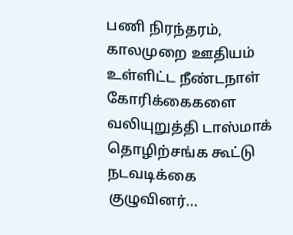பணி நிரந்தரம், காலமுறை ஊதியம் உள்ளிட்ட நீண்டநாள் கோரிக்கைகளை வலியுறுத்தி டாஸ்மாக் தொழிற்சங்க கூட்டு நடவடிக்கை குழுவினர்...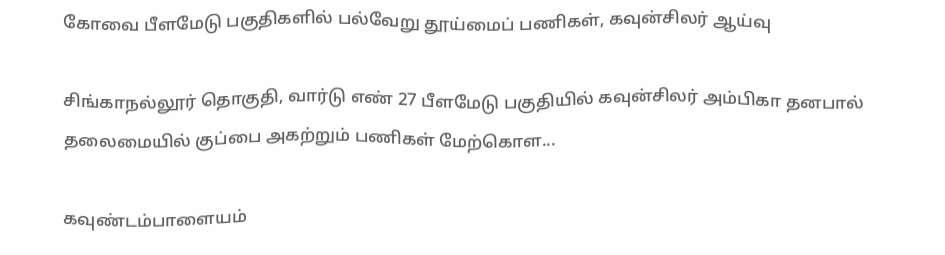கோவை பீளமேடு பகுதிகளில் பல்வேறு தூய்மைப் பணிகள், கவுன்சிலர் ஆய்வு

சிங்காநல்லூர் தொகுதி, வார்டு எண் 27 பீளமேடு பகுதியில் கவுன்சிலர் அம்பிகா தனபால் தலைமையில் குப்பை அகற்றும் பணிகள் மேற்கொள...

கவுண்டம்பாளையம்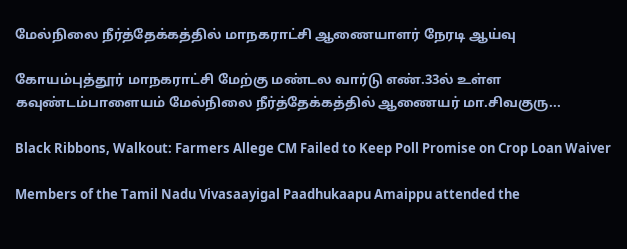மேல்நிலை நீர்த்தேக்கத்தில் மாநகராட்சி ஆணையாளர் நேரடி ஆய்வு

கோயம்புத்தூர் மாநகராட்சி மேற்கு மண்டல வார்டு எண்.33ல் உள்ள கவுண்டம்பாளையம் மேல்நிலை நீர்த்தேக்கத்தில் ஆணையர் மா.சிவகுரு...

Black Ribbons, Walkout: Farmers Allege CM Failed to Keep Poll Promise on Crop Loan Waiver

Members of the Tamil Nadu Vivasaayigal Paadhukaapu Amaippu attended the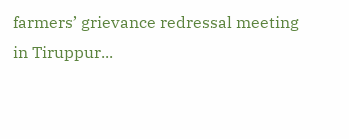farmers’ grievance redressal meeting in Tiruppur...